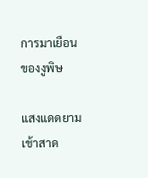การมาเยือนของงูพิษ

แสงแดดยามเช้าสาด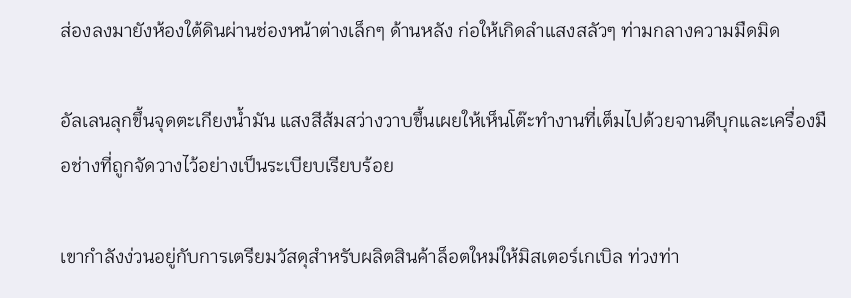ส่องลงมายังห้องใต้ดินผ่านช่องหน้าต่างเล็กๆ ด้านหลัง ก่อให้เกิดลำแสงสลัวๆ ท่ามกลางความมืดมิด

อัลเลนลุกขึ้นจุดตะเกียงน้ำมัน แสงสีส้มสว่างวาบขึ้นเผยให้เห็นโต๊ะทำงานที่เต็มไปด้วยจานดีบุกและเครื่องมือช่างที่ถูกจัดวางไว้อย่างเป็นระเบียบเรียบร้อย

เขากำลังง่วนอยู่กับการเตรียมวัสดุสำหรับผลิตสินค้าล็อตใหม่ให้มิสเตอร์เกเบิล ท่วงท่า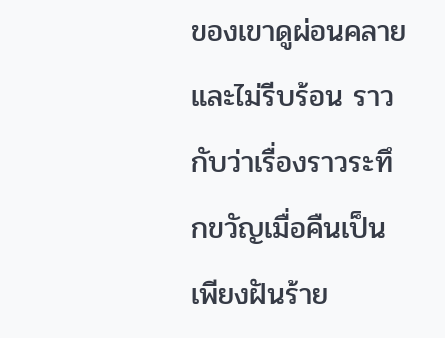ของเขาดูผ่อนคลายและไม่รีบร้อน ราวกับว่าเรื่องราวระทึกขวัญเมื่อคืนเป็นเพียงฝันร้าย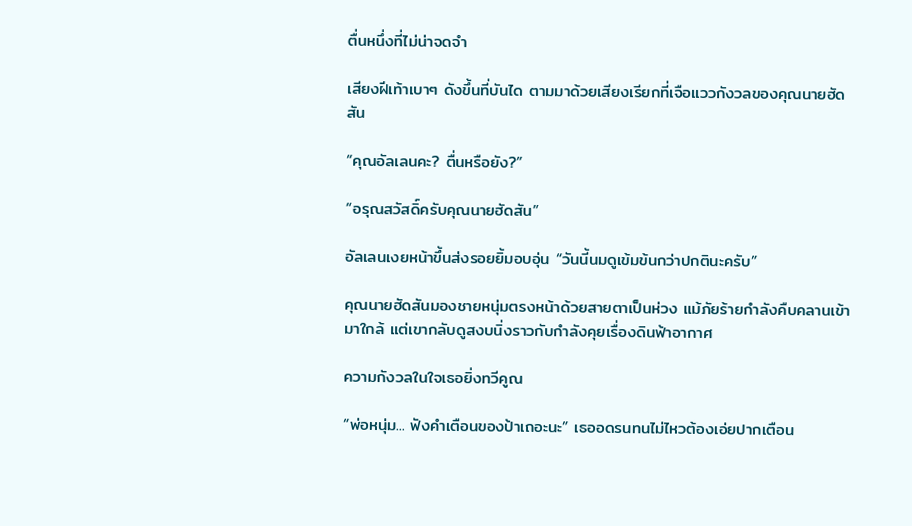ตื่นหนึ่งที่ไม่น่าจดจำ

เสียงฝีเท้าเบาๆ ดังขึ้นที่บันได ตามมาด้วยเสียงเรียกที่เจือแววกังวลของคุณนายฮัดสัน

“คุณอัลเลนคะ? ตื่นหรือยัง?”

“อรุณสวัสดิ์ครับคุณนายฮัดสัน”

อัลเลนเงยหน้าขึ้นส่งรอยยิ้มอบอุ่น “วันนี้นมดูเข้มข้นกว่าปกตินะครับ”

คุณนายฮัดสันมองชายหนุ่มตรงหน้าด้วยสายตาเป็นห่วง แม้ภัยร้ายกำลังคืบคลานเข้ามาใกล้ แต่เขากลับดูสงบนิ่งราวกับกำลังคุยเรื่องดินฟ้าอากาศ

ความกังวลในใจเธอยิ่งทวีคูณ

“พ่อหนุ่ม... ฟังคำเตือนของป้าเถอะนะ” เธออดรนทนไม่ไหวต้องเอ่ยปากเตือน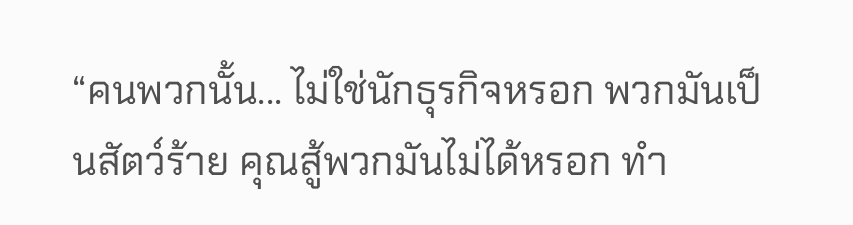“คนพวกนั้น... ไม่ใช่นักธุรกิจหรอก พวกมันเป็นสัตว์ร้าย คุณสู้พวกมันไม่ได้หรอก ทำ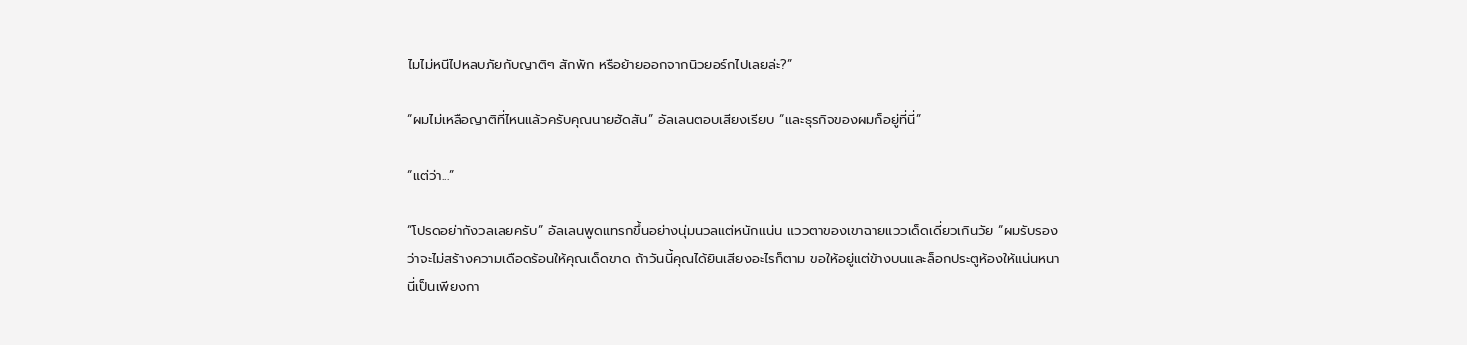ไมไม่หนีไปหลบภัยกับญาติๆ สักพัก หรือย้ายออกจากนิวยอร์กไปเลยล่ะ?”

“ผมไม่เหลือญาติที่ไหนแล้วครับคุณนายฮัดสัน” อัลเลนตอบเสียงเรียบ “และธุรกิจของผมก็อยู่ที่นี่”

“แต่ว่า...”

“โปรดอย่ากังวลเลยครับ” อัลเลนพูดแทรกขึ้นอย่างนุ่มนวลแต่หนักแน่น แววตาของเขาฉายแววเด็ดเดี่ยวเกินวัย “ผมรับรองว่าจะไม่สร้างความเดือดร้อนให้คุณเด็ดขาด ถ้าวันนี้คุณได้ยินเสียงอะไรก็ตาม ขอให้อยู่แต่ข้างบนและล็อกประตูห้องให้แน่นหนา นี่เป็นเพียงกา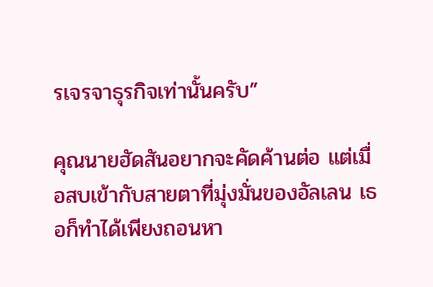รเจรจาธุรกิจเท่านั้นครับ”

คุณนายฮัดสันอยากจะคัดค้านต่อ แต่เมื่อสบเข้ากับสายตาที่มุ่งมั่นของอัลเลน เธอก็ทำได้เพียงถอนหา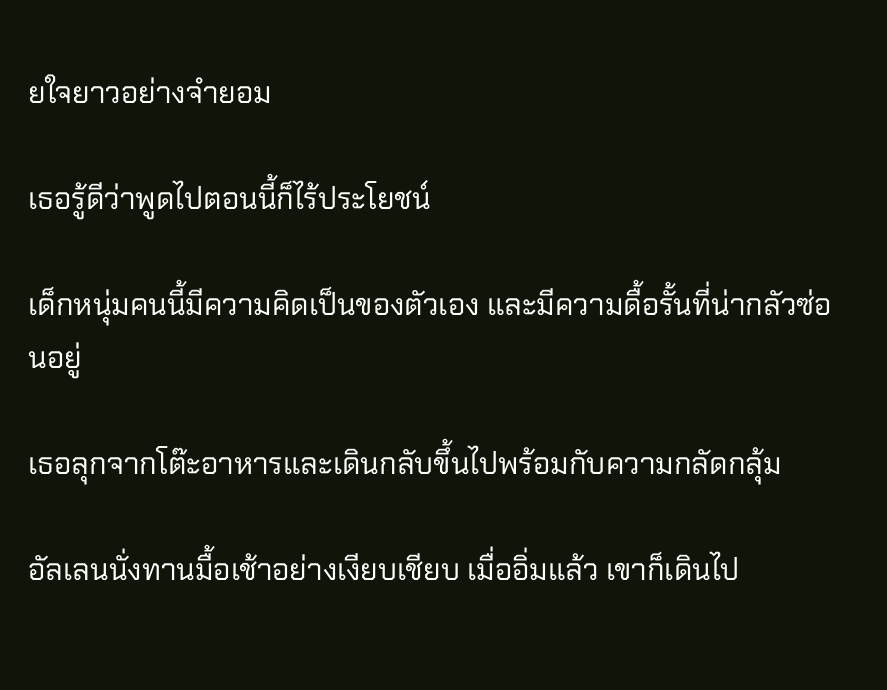ยใจยาวอย่างจำยอม

เธอรู้ดีว่าพูดไปตอนนี้ก็ไร้ประโยชน์

เด็กหนุ่มคนนี้มีความคิดเป็นของตัวเอง และมีความดื้อรั้นที่น่ากลัวซ่อนอยู่

เธอลุกจากโต๊ะอาหารและเดินกลับขึ้นไปพร้อมกับความกลัดกลุ้ม

อัลเลนนั่งทานมื้อเช้าอย่างเงียบเชียบ เมื่ออิ่มแล้ว เขาก็เดินไป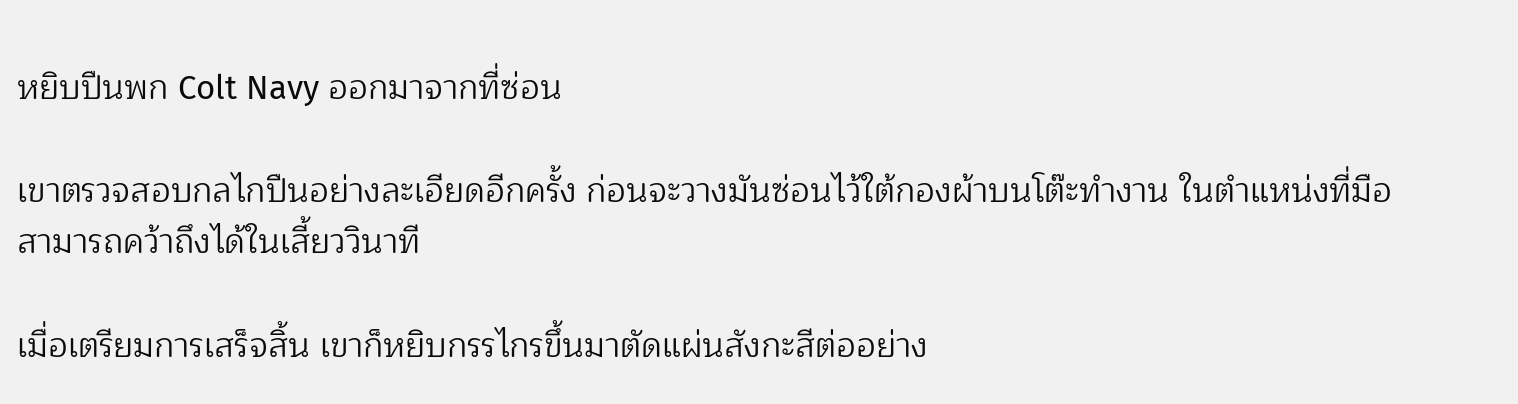หยิบปืนพก Colt Navy ออกมาจากที่ซ่อน

เขาตรวจสอบกลไกปืนอย่างละเอียดอีกครั้ง ก่อนจะวางมันซ่อนไว้ใต้กองผ้าบนโต๊ะทำงาน ในตำแหน่งที่มือสามารถคว้าถึงได้ในเสี้ยววินาที

เมื่อเตรียมการเสร็จสิ้น เขาก็หยิบกรรไกรขึ้นมาตัดแผ่นสังกะสีต่ออย่าง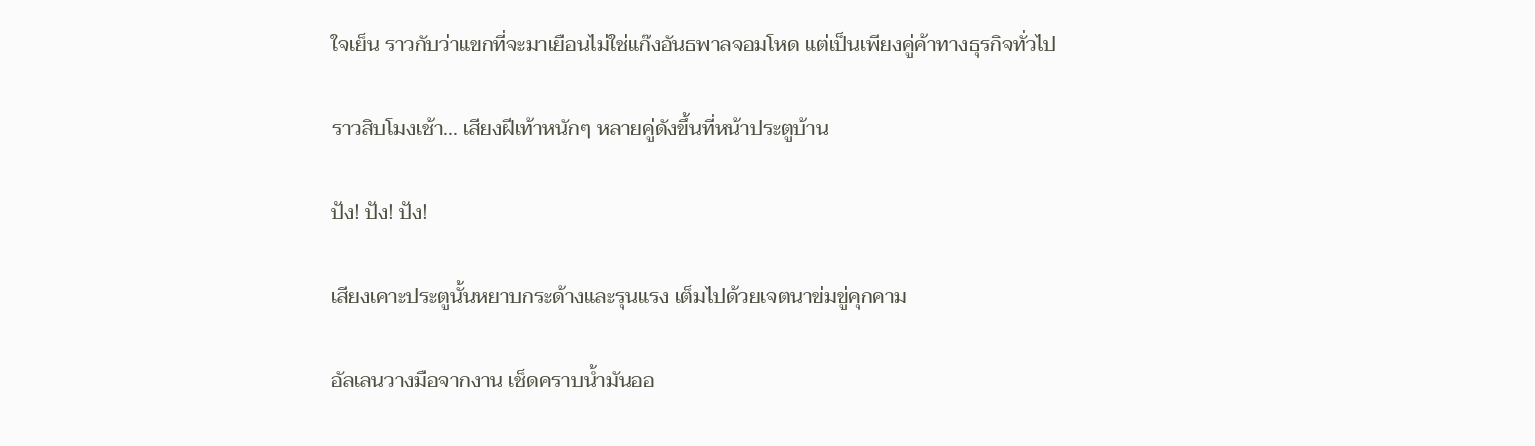ใจเย็น ราวกับว่าแขกที่จะมาเยือนไม่ใช่แก๊งอันธพาลจอมโหด แต่เป็นเพียงคู่ค้าทางธุรกิจทั่วไป

ราวสิบโมงเช้า... เสียงฝีเท้าหนักๆ หลายคู่ดังขึ้นที่หน้าประตูบ้าน

ปัง! ปัง! ปัง!

เสียงเคาะประตูนั้นหยาบกระด้างและรุนแรง เต็มไปด้วยเจตนาข่มขู่คุกคาม

อัลเลนวางมือจากงาน เช็ดคราบน้ำมันออ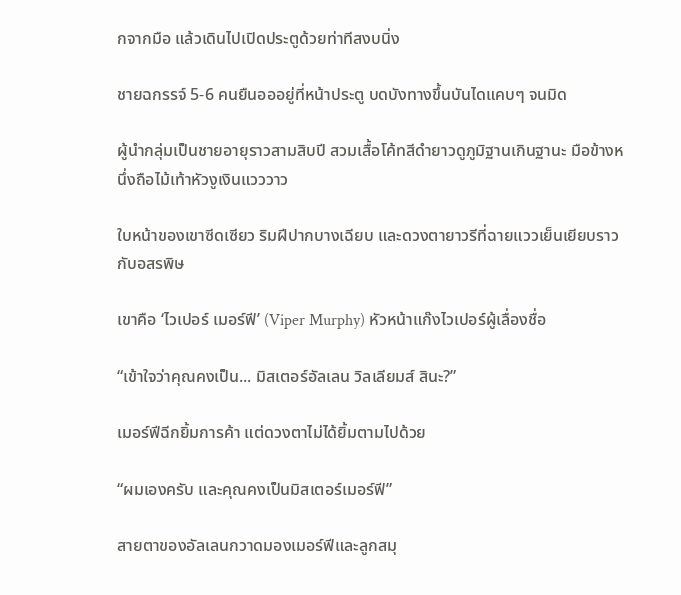กจากมือ แล้วเดินไปเปิดประตูด้วยท่าทีสงบนิ่ง

ชายฉกรรจ์ 5-6 คนยืนอออยู่ที่หน้าประตู บดบังทางขึ้นบันไดแคบๆ จนมิด

ผู้นำกลุ่มเป็นชายอายุราวสามสิบปี สวมเสื้อโค้ทสีดำยาวดูภูมิฐานเกินฐานะ มือข้างหนึ่งถือไม้เท้าหัวงูเงินแวววาว

ใบหน้าของเขาซีดเซียว ริมฝีปากบางเฉียบ และดวงตายาวรีที่ฉายแววเย็นเยียบราวกับอสรพิษ

เขาคือ ‘ไวเปอร์ เมอร์ฟี’ (Viper Murphy) หัวหน้าแก๊งไวเปอร์ผู้เลื่องชื่อ

“เข้าใจว่าคุณคงเป็น... มิสเตอร์อัลเลน วิลเลียมส์ สินะ?”

เมอร์ฟีฉีกยิ้มการค้า แต่ดวงตาไม่ได้ยิ้มตามไปด้วย

“ผมเองครับ และคุณคงเป็นมิสเตอร์เมอร์ฟี”

สายตาของอัลเลนกวาดมองเมอร์ฟีและลูกสมุ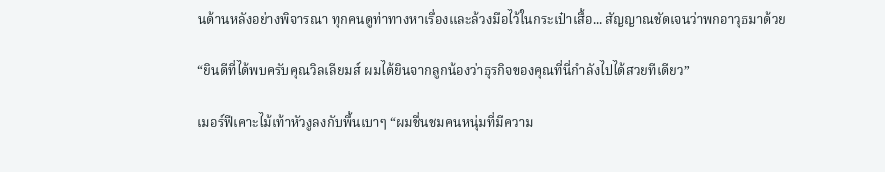นด้านหลังอย่างพิจารณา ทุกคนดูท่าทางหาเรื่องและล้วงมือไว้ในกระเป๋าเสื้อ... สัญญาณชัดเจนว่าพกอาวุธมาด้วย

“ยินดีที่ได้พบครับคุณวิลเลียมส์ ผมได้ยินจากลูกน้องว่าธุรกิจของคุณที่นี่กำลังไปได้สวยทีเดียว”

เมอร์ฟีเคาะไม้เท้าหัวงูลงกับพื้นเบาๆ “ผมชื่นชมคนหนุ่มที่มีความ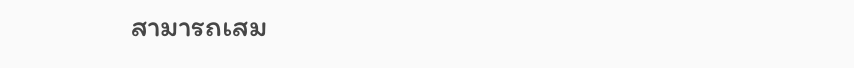สามารถเสม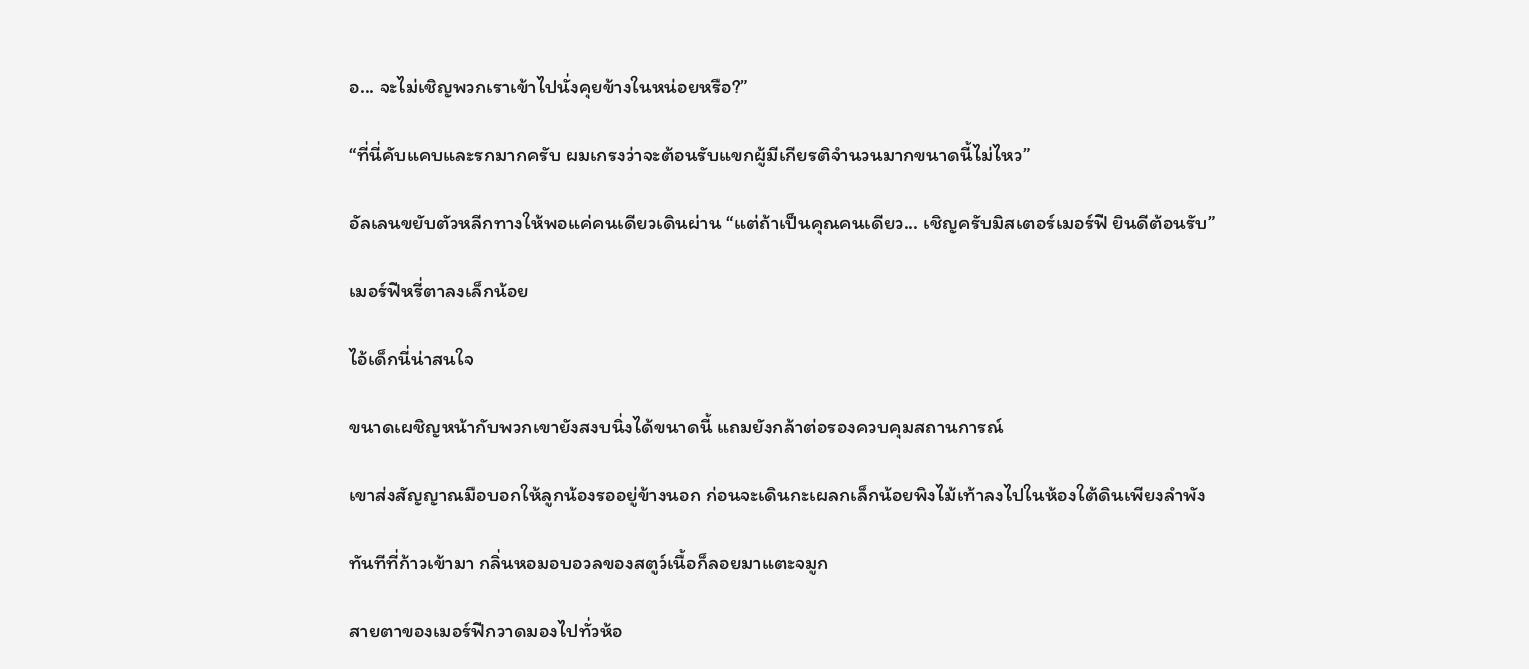อ... จะไม่เชิญพวกเราเข้าไปนั่งคุยข้างในหน่อยหรือ?”

“ที่นี่คับแคบและรกมากครับ ผมเกรงว่าจะต้อนรับแขกผู้มีเกียรติจำนวนมากขนาดนี้ไม่ไหว”

อัลเลนขยับตัวหลีกทางให้พอแค่คนเดียวเดินผ่าน “แต่ถ้าเป็นคุณคนเดียว... เชิญครับมิสเตอร์เมอร์ฟี ยินดีต้อนรับ”

เมอร์ฟีหรี่ตาลงเล็กน้อย

ไอ้เด็กนี่น่าสนใจ

ขนาดเผชิญหน้ากับพวกเขายังสงบนิ่งได้ขนาดนี้ แถมยังกล้าต่อรองควบคุมสถานการณ์

เขาส่งสัญญาณมือบอกให้ลูกน้องรออยู่ข้างนอก ก่อนจะเดินกะเผลกเล็กน้อยพิงไม้เท้าลงไปในห้องใต้ดินเพียงลำพัง

ทันทีที่ก้าวเข้ามา กลิ่นหอมอบอวลของสตูว์เนื้อก็ลอยมาแตะจมูก

สายตาของเมอร์ฟีกวาดมองไปทั่วห้อ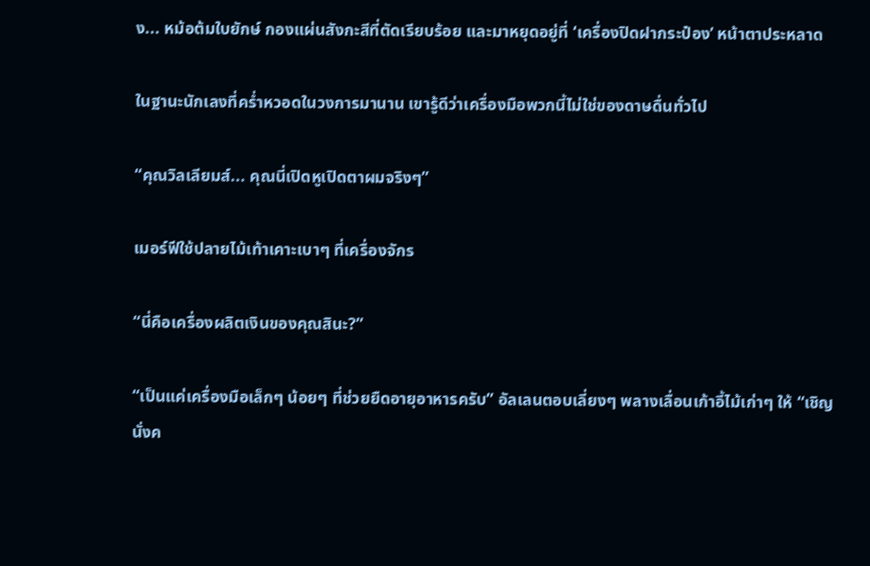ง... หม้อต้มใบยักษ์ กองแผ่นสังกะสีที่ตัดเรียบร้อย และมาหยุดอยู่ที่ ‘เครื่องปิดฝากระป๋อง’ หน้าตาประหลาด

ในฐานะนักเลงที่คร่ำหวอดในวงการมานาน เขารู้ดีว่าเครื่องมือพวกนี้ไม่ใช่ของดาษดื่นทั่วไป

“คุณวิลเลียมส์... คุณนี่เปิดหูเปิดตาผมจริงๆ”

เมอร์ฟีใช้ปลายไม้เท้าเคาะเบาๆ ที่เครื่องจักร

“นี่คือเครื่องผลิตเงินของคุณสินะ?”

“เป็นแค่เครื่องมือเล็กๆ น้อยๆ ที่ช่วยยืดอายุอาหารครับ” อัลเลนตอบเลี่ยงๆ พลางเลื่อนเก้าอี้ไม้เก่าๆ ให้ “เชิญนั่งค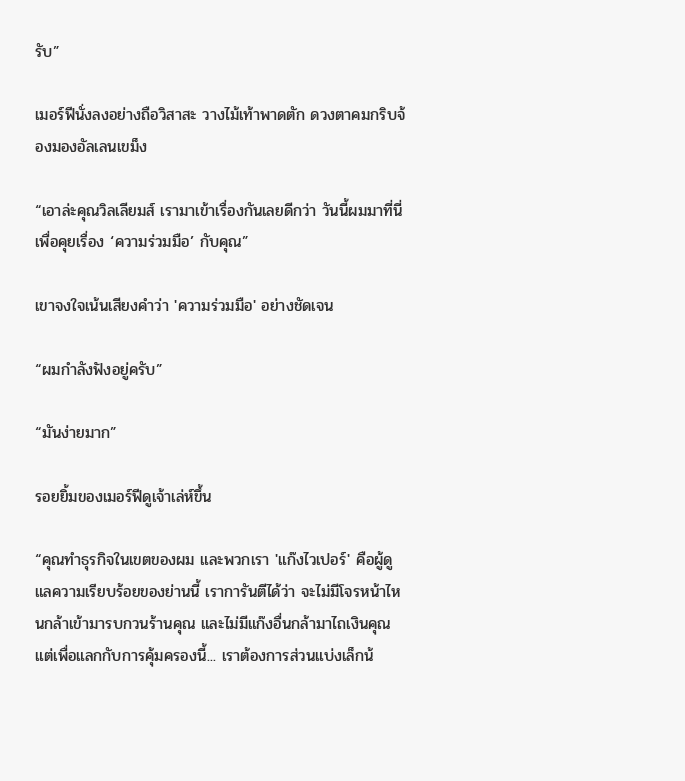รับ”

เมอร์ฟีนั่งลงอย่างถือวิสาสะ วางไม้เท้าพาดตัก ดวงตาคมกริบจ้องมองอัลเลนเขม็ง

“เอาล่ะคุณวิลเลียมส์ เรามาเข้าเรื่องกันเลยดีกว่า วันนี้ผมมาที่นี่เพื่อคุยเรื่อง ‘ความร่วมมือ’ กับคุณ”

เขาจงใจเน้นเสียงคำว่า 'ความร่วมมือ' อย่างชัดเจน

“ผมกำลังฟังอยู่ครับ”

“มันง่ายมาก”

รอยยิ้มของเมอร์ฟีดูเจ้าเล่ห์ขึ้น

“คุณทำธุรกิจในเขตของผม และพวกเรา 'แก๊งไวเปอร์' คือผู้ดูแลความเรียบร้อยของย่านนี้ เราการันตีได้ว่า จะไม่มีโจรหน้าไหนกล้าเข้ามารบกวนร้านคุณ และไม่มีแก๊งอื่นกล้ามาไถเงินคุณ แต่เพื่อแลกกับการคุ้มครองนี้... เราต้องการส่วนแบ่งเล็กน้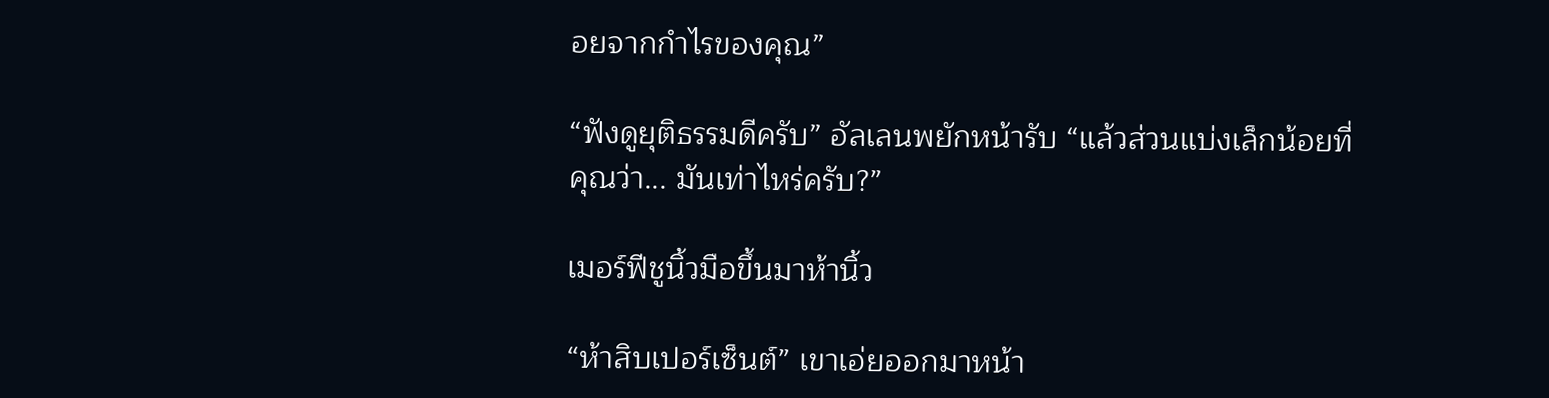อยจากกำไรของคุณ”

“ฟังดูยุติธรรมดีครับ” อัลเลนพยักหน้ารับ “แล้วส่วนแบ่งเล็กน้อยที่คุณว่า... มันเท่าไหร่ครับ?”

เมอร์ฟีชูนิ้วมือขึ้นมาห้านิ้ว

“ห้าสิบเปอร์เซ็นต์” เขาเอ่ยออกมาหน้า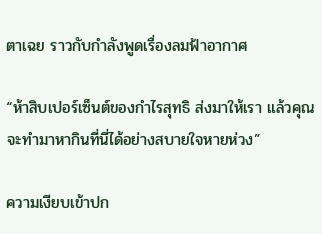ตาเฉย ราวกับกำลังพูดเรื่องลมฟ้าอากาศ

“ห้าสิบเปอร์เซ็นต์ของกำไรสุทธิ ส่งมาให้เรา แล้วคุณจะทำมาหากินที่นี่ได้อย่างสบายใจหายห่วง”

ความเงียบเข้าปก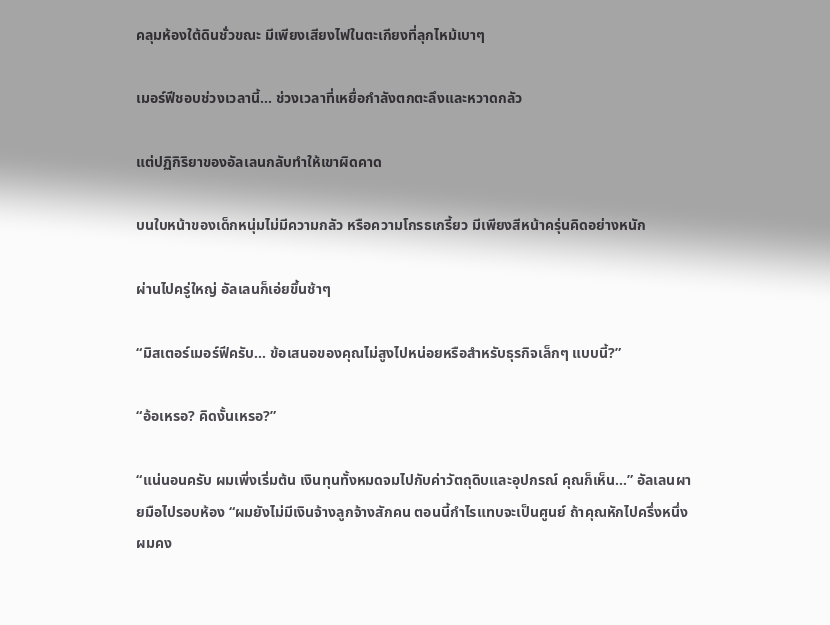คลุมห้องใต้ดินชั่วขณะ มีเพียงเสียงไฟในตะเกียงที่ลุกไหม้เบาๆ

เมอร์ฟีชอบช่วงเวลานี้... ช่วงเวลาที่เหยื่อกำลังตกตะลึงและหวาดกลัว

แต่ปฏิกิริยาของอัลเลนกลับทำให้เขาผิดคาด

บนใบหน้าของเด็กหนุ่มไม่มีความกลัว หรือความโกรธเกรี้ยว มีเพียงสีหน้าครุ่นคิดอย่างหนัก

ผ่านไปครู่ใหญ่ อัลเลนก็เอ่ยขึ้นช้าๆ

“มิสเตอร์เมอร์ฟีครับ... ข้อเสนอของคุณไม่สูงไปหน่อยหรือสำหรับธุรกิจเล็กๆ แบบนี้?”

“อ้อเหรอ? คิดงั้นเหรอ?”

“แน่นอนครับ ผมเพิ่งเริ่มต้น เงินทุนทั้งหมดจมไปกับค่าวัตถุดิบและอุปกรณ์ คุณก็เห็น...” อัลเลนผายมือไปรอบห้อง “ผมยังไม่มีเงินจ้างลูกจ้างสักคน ตอนนี้กำไรแทบจะเป็นศูนย์ ถ้าคุณหักไปครึ่งหนึ่ง ผมคง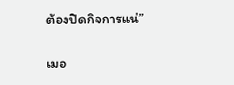ต้องปิดกิจการแน่”

เมอ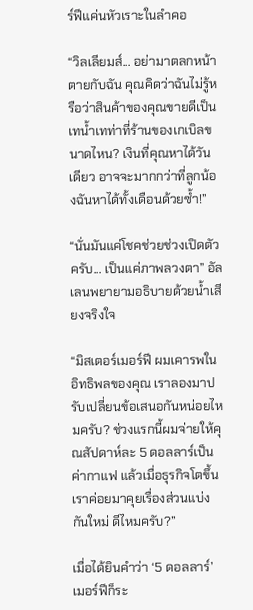ร์ฟีแค่นหัวเราะในลำคอ

“วิลเลียมส์... อย่ามาตลกหน้าตายกับฉัน คุณคิดว่าฉันไม่รู้หรือว่าสินค้าของคุณขายดีเป็นเทน้ำเทท่าที่ร้านของเกเบิลขนาดไหน? เงินที่คุณหาได้วันเดียว อาจจะมากกว่าที่ลูกน้องฉันหาได้ทั้งเดือนด้วยซ้ำ!”

“นั่นมันแค่โชคช่วยช่วงเปิดตัวครับ... เป็นแค่ภาพลวงตา” อัลเลนพยายามอธิบายด้วยน้ำเสียงจริงใจ

“มิสเตอร์เมอร์ฟี ผมเคารพในอิทธิพลของคุณ เราลองมาปรับเปลี่ยนข้อเสนอกันหน่อยไหมครับ? ช่วงแรกนี้ผมจ่ายให้คุณสัปดาห์ละ 5 ดอลลาร์เป็นค่ากาแฟ แล้วเมื่อธุรกิจโตขึ้น เราค่อยมาคุยเรื่องส่วนแบ่งกันใหม่ ดีไหมครับ?”

เมื่อได้ยินคำว่า ‘5 ดอลลาร์’ เมอร์ฟีก็ระ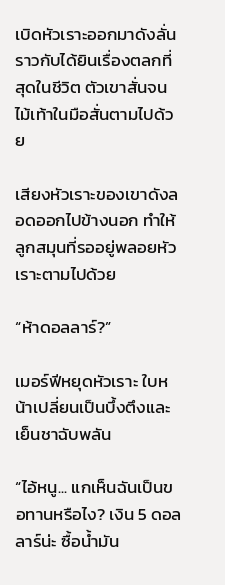เบิดหัวเราะออกมาดังลั่น ราวกับได้ยินเรื่องตลกที่สุดในชีวิต ตัวเขาสั่นจนไม้เท้าในมือสั่นตามไปด้วย

เสียงหัวเราะของเขาดังลอดออกไปข้างนอก ทำให้ลูกสมุนที่รออยู่พลอยหัวเราะตามไปด้วย

“ห้าดอลลาร์?”

เมอร์ฟีหยุดหัวเราะ ใบหน้าเปลี่ยนเป็นบึ้งตึงและเย็นชาฉับพลัน

“ไอ้หนู... แกเห็นฉันเป็นขอทานหรือไง? เงิน 5 ดอลลาร์น่ะ ซื้อน้ำมัน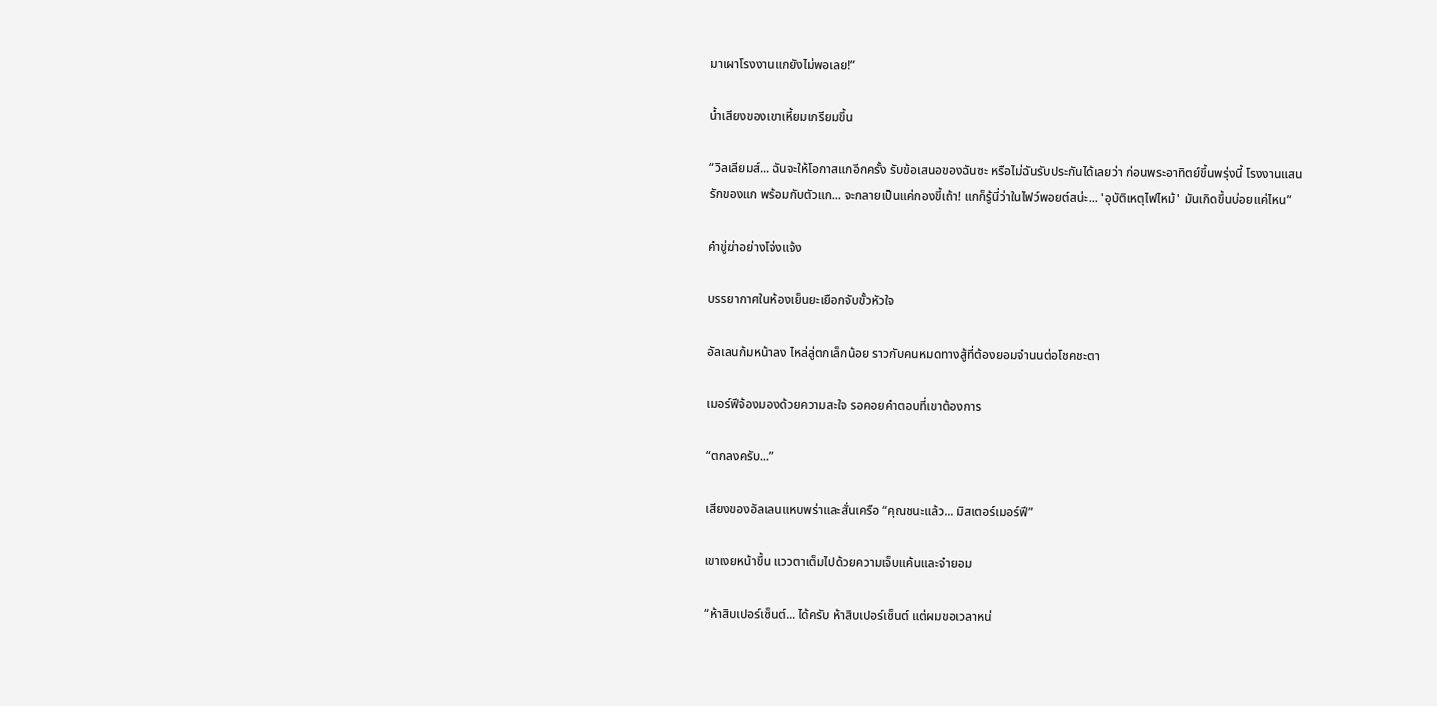มาเผาโรงงานแกยังไม่พอเลย!”

น้ำเสียงของเขาเหี้ยมเกรียมขึ้น

“วิลเลียมส์... ฉันจะให้โอกาสแกอีกครั้ง รับข้อเสนอของฉันซะ หรือไม่ฉันรับประกันได้เลยว่า ก่อนพระอาทิตย์ขึ้นพรุ่งนี้ โรงงานแสนรักของแก พร้อมกับตัวแก... จะกลายเป็นแค่กองขี้เถ้า! แกก็รู้นี่ว่าในไฟว์พอยต์สน่ะ... 'อุบัติเหตุไฟไหม้' มันเกิดขึ้นบ่อยแค่ไหน”

คำขู่ฆ่าอย่างโจ่งแจ้ง

บรรยากาศในห้องเย็นยะเยือกจับขั้วหัวใจ

อัลเลนก้มหน้าลง ไหล่ลู่ตกเล็กน้อย ราวกับคนหมดทางสู้ที่ต้องยอมจำนนต่อโชคชะตา

เมอร์ฟีจ้องมองด้วยความสะใจ รอคอยคำตอบที่เขาต้องการ

“ตกลงครับ...”

เสียงของอัลเลนแหบพร่าและสั่นเครือ “คุณชนะแล้ว... มิสเตอร์เมอร์ฟี”

เขาเงยหน้าขึ้น แววตาเต็มไปด้วยความเจ็บแค้นและจำยอม

“ห้าสิบเปอร์เซ็นต์... ได้ครับ ห้าสิบเปอร์เซ็นต์ แต่ผมขอเวลาหน่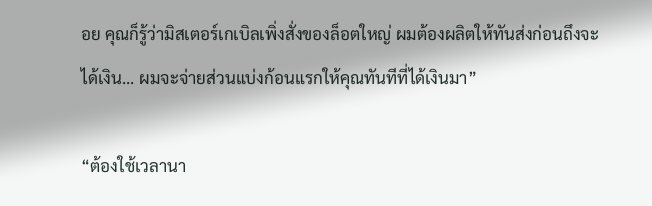อย คุณก็รู้ว่ามิสเตอร์เกเบิลเพิ่งสั่งของล็อตใหญ่ ผมต้องผลิตให้ทันส่งก่อนถึงจะได้เงิน... ผมจะจ่ายส่วนแบ่งก้อนแรกให้คุณทันทีที่ได้เงินมา”

“ต้องใช้เวลานา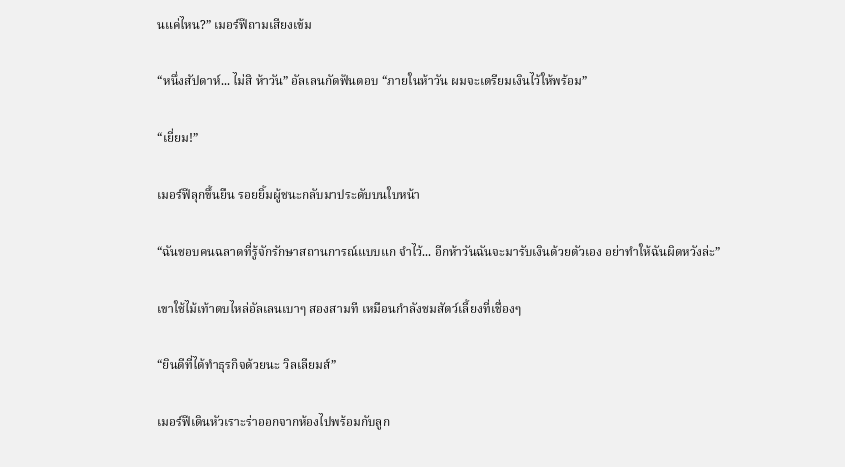นแค่ไหน?” เมอร์ฟีถามเสียงเข้ม

“หนึ่งสัปดาห์... ไม่สิ ห้าวัน” อัลเลนกัดฟันตอบ “ภายในห้าวัน ผมจะเตรียมเงินไว้ให้พร้อม”

“เยี่ยม!”

เมอร์ฟีลุกขึ้นยืน รอยยิ้มผู้ชนะกลับมาประดับบนใบหน้า

“ฉันชอบคนฉลาดที่รู้จักรักษาสถานการณ์แบบแก จำไว้... อีกห้าวันฉันจะมารับเงินด้วยตัวเอง อย่าทำให้ฉันผิดหวังล่ะ”

เขาใช้ไม้เท้าตบไหล่อัลเลนเบาๆ สองสามที เหมือนกำลังชมสัตว์เลี้ยงที่เชื่องๆ

“ยินดีที่ได้ทำธุรกิจด้วยนะ วิลเลียมส์”

เมอร์ฟีเดินหัวเราะร่าออกจากห้องไปพร้อมกับลูก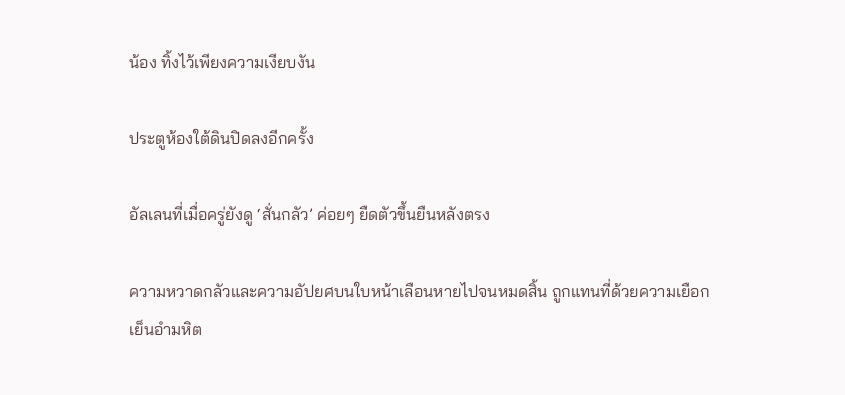น้อง ทิ้งไว้เพียงความเงียบงัน

ประตูห้องใต้ดินปิดลงอีกครั้ง

อัลเลนที่เมื่อครู่ยังดู ‘สั่นกลัว’ ค่อยๆ ยืดตัวขึ้นยืนหลังตรง

ความหวาดกลัวและความอัปยศบนใบหน้าเลือนหายไปจนหมดสิ้น ถูกแทนที่ด้วยความเยือกเย็นอำมหิต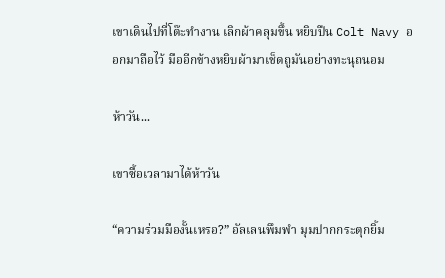เขาเดินไปที่โต๊ะทำงาน เลิกผ้าคลุมขึ้น หยิบปืน Colt Navy ออกมาถือไว้ มืออีกข้างหยิบผ้ามาเช็ดถูมันอย่างทะนุถนอม

ห้าวัน...

เขาซื้อเวลามาได้ห้าวัน

“ความร่วมมืองั้นเหรอ?” อัลเลนพึมพำ มุมปากกระตุกยิ้ม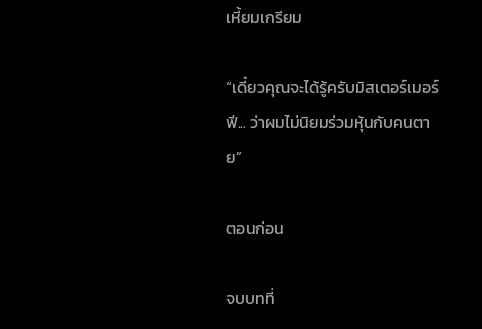เหี้ยมเกรียม

“เดี๋ยวคุณจะได้รู้ครับมิสเตอร์เมอร์ฟี... ว่าผมไม่นิยมร่วมหุ้นกับคนตาย”

ตอนก่อน

จบบทที่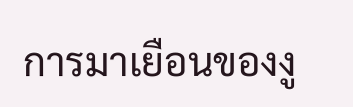การมาเยือนของงู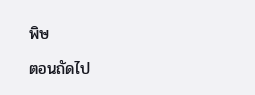พิษ

ตอนถัดไป